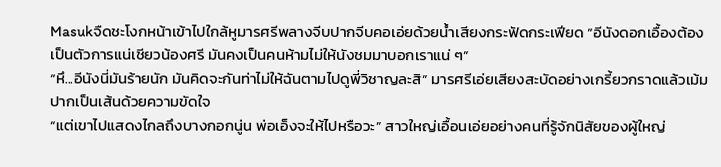Masukจืดชะโงกหน้าเข้าไปใกล้หูมารศรีพลางจีบปากจีบคอเอ่ยด้วยน้ำเสียงกระฟัดกระเฟียด “อีนังดอกเอื้องต้องเป็นตัวการแน่เชียวน้องศรี มันคงเป็นคนห้ามไม่ให้นังชมมาบอกเราแน่ ๆ”
“หึ...อีนังนี่มันร้ายนัก มันคิดจะกันท่าไม่ให้ฉันตามไปดูพี่วิชาญละสิ” มารศรีเอ่ยเสียงสะบัดอย่างเกรี้ยวกราดแล้วเม้มปากเป็นเส้นด้วยความขัดใจ
“แต่เขาไปแสดงไกลถึงบางกอกนู่น พ่อเอ็งจะให้ไปหรือวะ” สาวใหญ่เอื้อนเอ่ยอย่างคนที่รู้จักนิสัยของผู้ใหญ่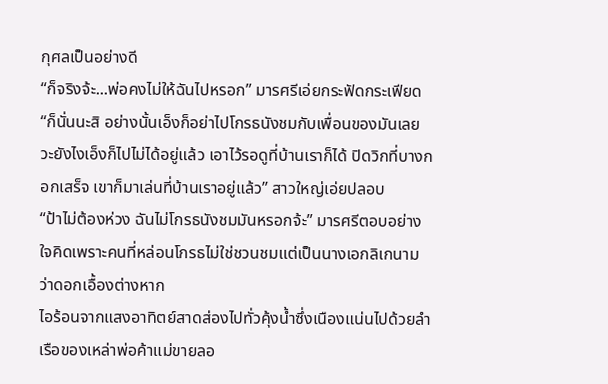กุศลเป็นอย่างดี
“ก็จริงจ้ะ...พ่อคงไม่ให้ฉันไปหรอก” มารศรีเอ่ยกระฟัดกระเฟียด
“ก็นั่นนะสิ อย่างนั้นเอ็งก็อย่าไปโกรธนังชมกับเพื่อนของมันเลยวะยังไงเอ็งก็ไปไม่ได้อยู่แล้ว เอาไว้รอดูที่บ้านเราก็ได้ ปิดวิกที่บางกอกเสร็จ เขาก็มาเล่นที่บ้านเราอยู่แล้ว” สาวใหญ่เอ่ยปลอบ
“ป้าไม่ต้องห่วง ฉันไม่โกรธนังชมมันหรอกจ้ะ” มารศรีตอบอย่างใจคิดเพราะคนที่หล่อนโกรธไม่ใช่ชวนชมแต่เป็นนางเอกลิเกนามว่าดอกเอื้องต่างหาก
ไอร้อนจากแสงอาทิตย์สาดส่องไปทั่วคุ้งน้ำซึ่งเนืองแน่นไปด้วยลำเรือของเหล่าพ่อค้าแม่ขายลอ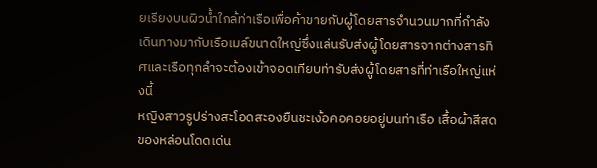ยเรียงบนผิวน้ำใกล้ท่าเรือเพื่อค้าขายกับผู้โดยสารจำนวนมากที่กำลังเดินทางมากับเรือเมล์ขนาดใหญ่ซึ่งแล่นรับส่งผู้โดยสารจากต่างสารทิศและเรือทุกลำจะต้องเข้าจอดเทียบท่ารับส่งผู้โดยสารที่ท่าเรือใหญ่แห่งนี้
หญิงสาวรูปร่างสะโอดสะองยืนชะเง้อคอคอยอยู่บนท่าเรือ เสื้อผ้าสีสดของหล่อนโดดเด่น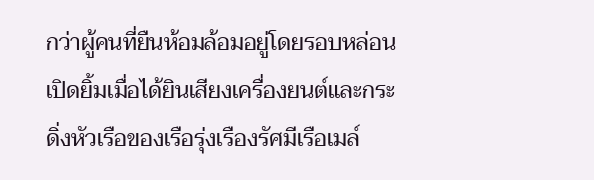กว่าผู้คนที่ยืนห้อมล้อมอยู่โดยรอบหล่อนเปิดยิ้มเมื่อได้ยินเสียงเครื่องยนต์และกระดิ่งหัวเรือของเรือรุ่งเรืองรัศมีเรือเมล์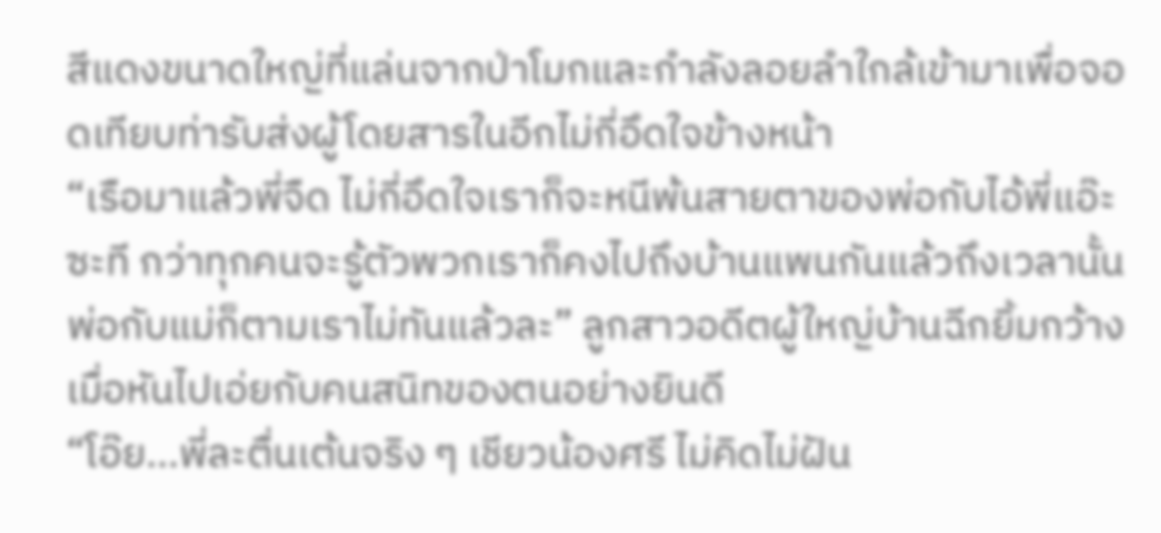สีแดงขนาดใหญ่ที่แล่นจากป่าโมกและกำลังลอยลำใกล้เข้ามาเพื่อจอดเทียบท่ารับส่งผู้โดยสารในอีกไม่กี่อึดใจข้างหน้า
“เรือมาแล้วพี่จืด ไม่กี่อึดใจเราก็จะหนีพ้นสายตาของพ่อกับไอ้พี่แอ๊ะซะที กว่าทุกคนจะรู้ตัวพวกเราก็คงไปถึงบ้านแพนกันแล้วถึงเวลานั้นพ่อกับแม่ก็ตามเราไม่ทันแล้วละ” ลูกสาวอดีตผู้ใหญ่บ้านฉีกยิ้มกว้างเมื่อหันไปเอ่ยกับคนสนิทของตนอย่างยินดี
“โอ๊ย...พี่ละตื่นเต้นจริง ๆ เชียวน้องศรี ไม่คิดไม่ฝัน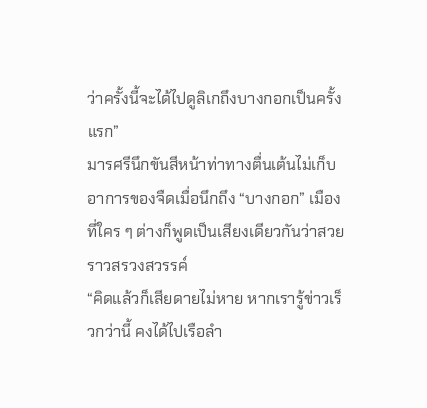ว่าครั้งนี้จะได้ไปดูลิเกถึงบางกอกเป็นครั้งแรก”
มารศรีนึกขันสีหน้าท่าทางตื่นเต้นไม่เก็บอาการของจืดเมื่อนึกถึง “บางกอก” เมืองที่ใคร ๆ ต่างก็พูดเป็นเสียงเดียวกันว่าสวยราวสรวงสวรรค์
“คิดแล้วก็เสียดายไม่หาย หากเรารู้ข่าวเร็วกว่านี้ คงได้ไปเรือลำ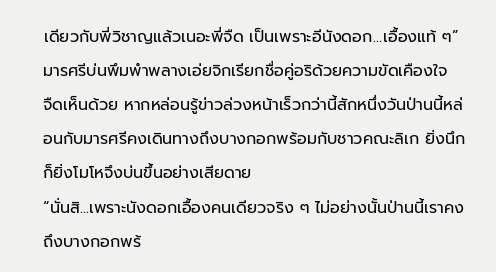เดียวกับพี่วิชาญแล้วเนอะพี่จืด เป็นเพราะอีนังดอก...เอื้องแท้ ๆ” มารศรีบ่นพึมพำพลางเอ่ยจิกเรียกชื่อคู่อริด้วยความขัดเคืองใจ
จืดเห็นด้วย หากหล่อนรู้ข่าวล่วงหน้าเร็วกว่านี้สักหนึ่งวันป่านนี้หล่อนกับมารศรีคงเดินทางถึงบางกอกพร้อมกับชาวคณะลิเก ยิ่งนึกก็ยิ่งโมโหจึงบ่นขึ้นอย่างเสียดาย
“นั่นสิ...เพราะนังดอกเอื้องคนเดียวจริง ๆ ไม่อย่างนั้นป่านนี้เราคงถึงบางกอกพร้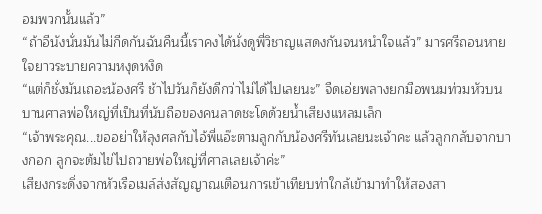อมพวกนั้นแล้ว”
“ถ้าอีนังนั่นมันไม่กีดกันฉันคืนนี้เราคงได้นั่งดูพี่วิชาญแสดงกันจนหนำใจแล้ว” มารศรีถอนหายใจยาวระบายความหงุดหงิด
“แต่ก็ชั่งมันเถอะน้องศรี ช้าไปวันก็ยังดีกว่าไม่ได้ไปเลยนะ” จืดเอ่ยพลางยกมือพนมท่วมหัวบนบานศาลพ่อใหญ่ที่เป็นที่นับถือของคนลาดชะโดด้วยน้ำเสียงแหลมเล็ก
“เจ้าพระคุณ...ขออย่าให้ลุงศลกับไอ้พี่แอ๊ะตามลูกกับน้องศรีทันเลยนะเจ้าคะ แล้วลูกกลับจากบางกอก ลูกจะต้มไข่ไปถวายพ่อใหญ่ที่ศาลเลยเจ้าค่ะ”
เสียงกระดิ่งจากหัวเรือเมล์ส่งสัญญาณเตือนการเข้าเทียบท่าใกล้เข้ามาทำให้สองสา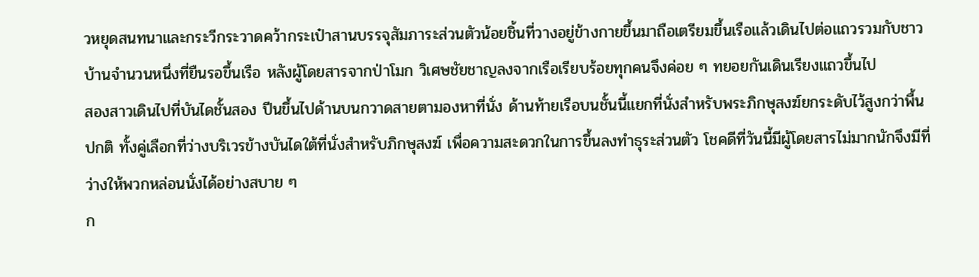วหยุดสนทนาและกระวีกระวาดคว้ากระเป๋าสานบรรจุสัมภาระส่วนตัวน้อยชิ้นที่วางอยู่ข้างกายขึ้นมาถือเตรียมขึ้นเรือแล้วเดินไปต่อแถวรวมกับชาวบ้านจำนวนหนึ่งที่ยืนรอขึ้นเรือ หลังผู้โดยสารจากป่าโมก วิเศษชัยชาญลงจากเรือเรียบร้อยทุกคนจึงค่อย ๆ ทยอยกันเดินเรียงแถวขึ้นไป
สองสาวเดินไปที่บันไดชั้นสอง ปีนขึ้นไปด้านบนกวาดสายตามองหาที่นั่ง ด้านท้ายเรือบนชั้นนี้แยกที่นั่งสำหรับพระภิกษุสงฆ์ยกระดับไว้สูงกว่าพื้นปกติ ทั้งคู่เลือกที่ว่างบริเวรข้างบันไดใต้ที่นั่งสำหรับภิกษุสงฆ์ เพื่อความสะดวกในการขึ้นลงทำธุระส่วนตัว โชคดีที่วันนี้มีผู้โดยสารไม่มากนักจึงมีที่ว่างให้พวกหล่อนนั่งได้อย่างสบาย ๆ
ก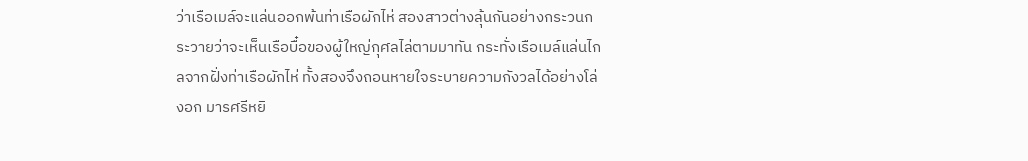ว่าเรือเมล์จะแล่นออกพ้นท่าเรือผักไห่ สองสาวต่างลุ้นกันอย่างกระวนกระวายว่าจะเห็นเรือบื๋อของผู้ใหญ่กุศลไล่ตามมาทัน กระทั่งเรือเมล์แล่นไกลจากฝั่งท่าเรือผักไห่ ทั้งสองจึงถอนหายใจระบายความกังวลได้อย่างโล่งอก มารศรีหยิ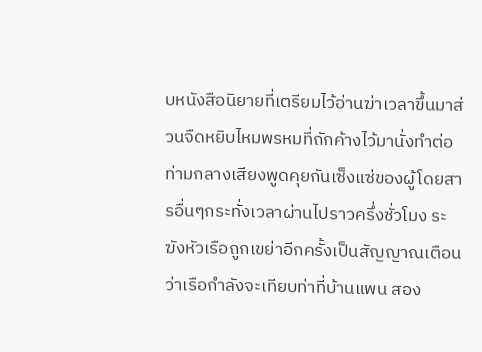บหนังสือนิยายที่เตรียมไว้อ่านฆ่าเวลาขึ้นมาส่วนจืดหยิบไหมพรหมที่ถักค้างไว้มานั่งทำต่อท่ามกลางเสียงพูดคุยกันเซ็งแซ่ของผู้โดยสารอื่นๆกระทั่งเวลาผ่านไปราวครึ่งชั่วโมง ระฆังหัวเรือถูกเขย่าอีกครั้งเป็นสัญญาณเตือนว่าเรือกำลังจะเทียบท่าที่บ้านแพน สอง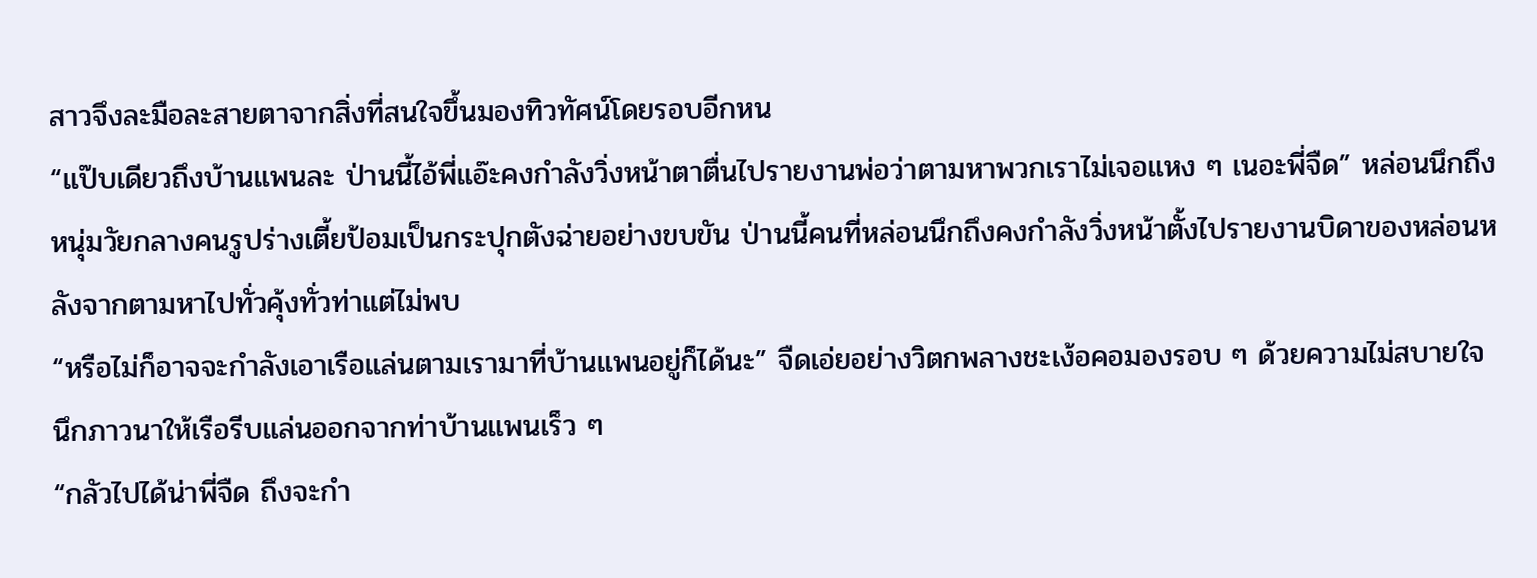สาวจึงละมือละสายตาจากสิ่งที่สนใจขึ้นมองทิวทัศน์โดยรอบอีกหน
“แป๊บเดียวถึงบ้านแพนละ ป่านนี้ไอ้พี่แอ๊ะคงกำลังวิ่งหน้าตาตื่นไปรายงานพ่อว่าตามหาพวกเราไม่เจอแหง ๆ เนอะพี่จืด” หล่อนนึกถึงหนุ่มวัยกลางคนรูปร่างเตี้ยป้อมเป็นกระปุกตังฉ่ายอย่างขบขัน ป่านนี้คนที่หล่อนนึกถึงคงกำลังวิ่งหน้าตั้งไปรายงานบิดาของหล่อนหลังจากตามหาไปทั่วคุ้งทั่วท่าแต่ไม่พบ
“หรือไม่ก็อาจจะกำลังเอาเรือแล่นตามเรามาที่บ้านแพนอยู่ก็ได้นะ” จืดเอ่ยอย่างวิตกพลางชะเง้อคอมองรอบ ๆ ด้วยความไม่สบายใจ นึกภาวนาให้เรือรีบแล่นออกจากท่าบ้านแพนเร็ว ๆ
“กลัวไปได้น่าพี่จืด ถึงจะกำ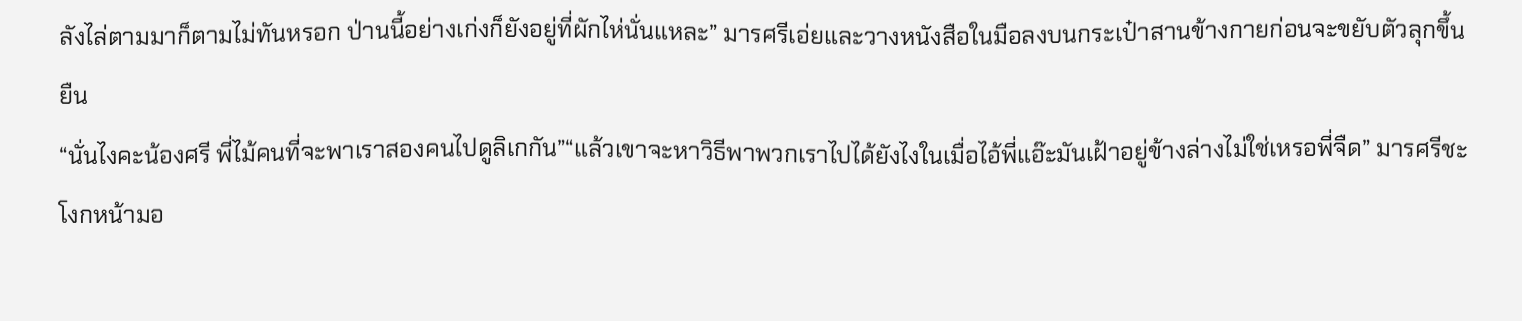ลังไล่ตามมาก็ตามไม่ทันหรอก ป่านนี้อย่างเก่งก็ยังอยู่ที่ผักไห่นั่นแหละ” มารศรีเอ่ยและวางหนังสือในมือลงบนกระเป๋าสานข้างกายก่อนจะขยับตัวลุกขึ้นยืน
“นั่นไงคะน้องศรี พี่ไม้คนที่จะพาเราสองคนไปดูลิเกกัน”“แล้วเขาจะหาวิธีพาพวกเราไปได้ยังไงในเมื่อไอ้พี่แอ๊ะมันเฝ้าอยู่ข้างล่างไม่ใช่เหรอพี่จืด” มารศรีชะโงกหน้ามอ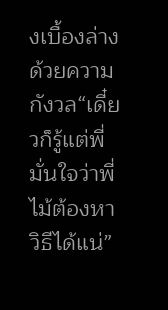งเบื้องล่างด้วยความกังวล“เดี๋ยวก็รู้แต่พี่มั่นใจว่าพี่ไม้ต้องหาวิธีได้แน่”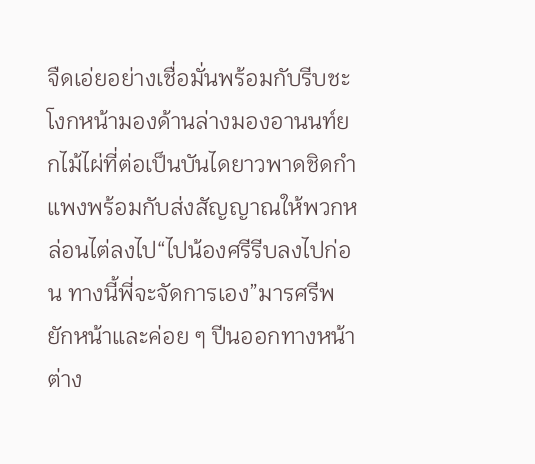จืดเอ่ยอย่างเชื่อมั่นพร้อมกับรีบชะโงกหน้ามองด้านล่างมองอานนท์ยกไม้ไผ่ที่ต่อเป็นบันไดยาวพาดชิดกำแพงพร้อมกับส่งสัญญาณให้พวกหล่อนไต่ลงไป“ไปน้องศรีรีบลงไปก่อน ทางนี้พี่จะจัดการเอง”มารศรีพยักหน้าและค่อย ๆ ปีนออกทางหน้าต่าง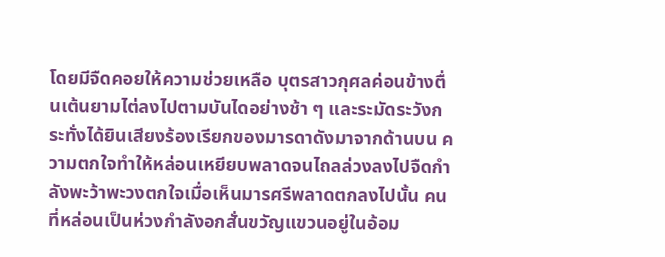โดยมีจืดคอยให้ความช่วยเหลือ บุตรสาวกุศลค่อนข้างตื่นเต้นยามไต่ลงไปตามบันไดอย่างช้า ๆ และระมัดระวังกระทั่งได้ยินเสียงร้องเรียกของมารดาดังมาจากด้านบน ความตกใจทำให้หล่อนเหยียบพลาดจนไถลล่วงลงไปจืดกำลังพะว้าพะวงตกใจเมื่อเห็นมารศรีพลาดตกลงไปนั้น คนที่หล่อนเป็นห่วงกำลังอกสั่นขวัญแขวนอยู่ในอ้อม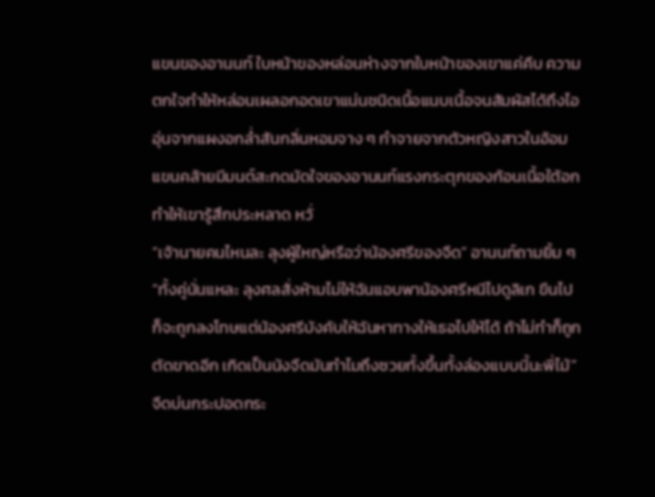แขนของอานนท์ ใบหน้าของหล่อนห่างจากใบหน้าของเขาแค่คืบ ความตกใจทำให้หล่อนเผลอกอดเขาแน่นชนิดเนื้อแนบเนื้อจนสัมผัสได้ถึงไออุ่นจากแผงอกล่ำสันกลิ่นหอมจาง ๆ กำจายจากตัวหญิงสาวในอ้อมแขนคล้ายมีมนต์สะกดมัดใจของอานนท์แรงกระตุกของก้อนเนื้อใต้อกทำให้เขารู้สึกประหลาด หวั่
“เจ้านายคนไหนละ ลุงผู้ใหญ่หรือว่าน้องศรีของจืด” อานนท์ถามยิ้ม ๆ“ทั้งคู่นั่นแหละ ลุงศลสั่งห้ามไม่ให้ฉันแอบพาน้องศรีหนีไปดูลิเก ขืนไปก็จะถูกลงโทษแต่น้องศรีบังคับให้ฉันหาทางให้เธอไปให้ได้ ถ้าไม่ทำก็ถูกตัดขาดอีก เกิดเป็นนังจืดมันทำไมถึงซวยทั้งขึ้นทั้งล่องแบบนี้นะพี่ไม้” จืดบ่นกระปอดกระ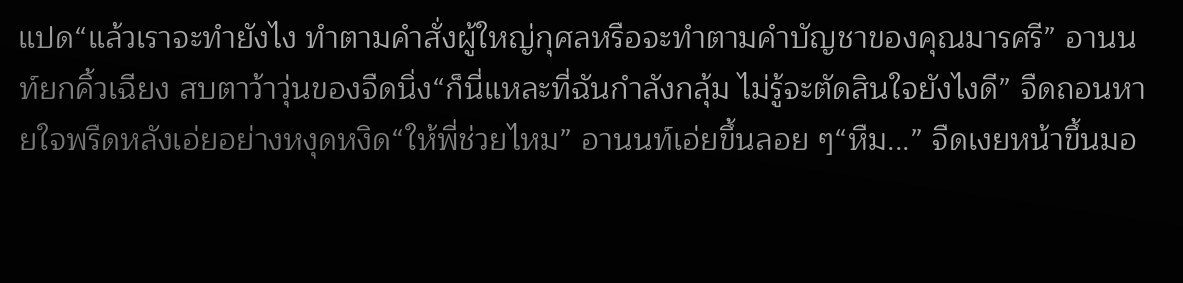แปด“แล้วเราจะทำยังไง ทำตามคำสั่งผู้ใหญ่กุศลหรือจะทำตามคำบัญชาของคุณมารศรี” อานนท์ยกคิ้วเฉียง สบตาว้าวุ่นของจืดนิ่ง“ก็นี่แหละที่ฉันกำลังกลุ้ม ไม่รู้จะตัดสินใจยังไงดี” จืดถอนหายใจพรืดหลังเอ่ยอย่างหงุดหงิด“ให้พี่ช่วยไหม” อานนท์เอ่ยขึ้นลอย ๆ“หืม...” จืดเงยหน้าขึ้นมอ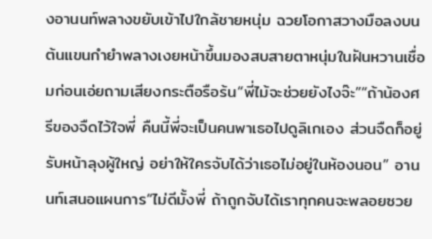งอานนท์พลางขยับเข้าไปใกล้ชายหนุ่ม ฉวยโอกาสวางมือลงบนต้นแขนกำยำพลางเงยหน้าขึ้นมองสบสายตาหนุ่มในฝันหวานเชื่อมก่อนเอ่ยถามเสียงกระตือรือร้น“พี่ไม้จะช่วยยังไงจ๊ะ”“ถ้าน้องศรีของจืดไว้ใจพี่ คืนนี้พี่จะเป็นคนพาเธอไปดูลิเกเอง ส่วนจืดก็อยู่รับหน้าลุงผู้ใหญ่ อย่าให้ใครจับได้ว่าเธอไม่อยู่ในห้องนอน” อานนท์เสนอแผนการ“ไม่ดีมั้งพี่ ถ้าถูกจับได้เราทุกคนจะพลอยซวย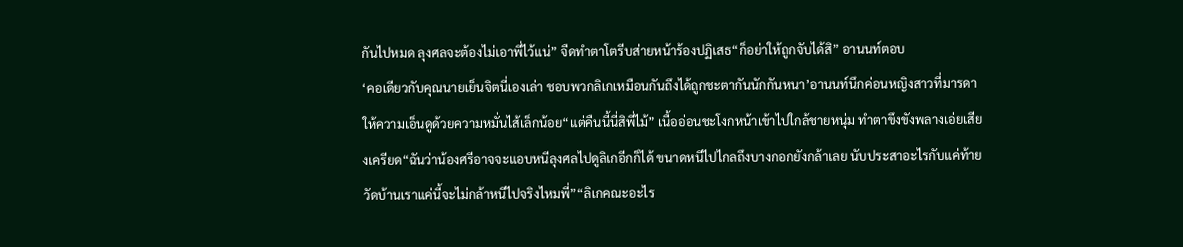กันไปหมด ลุงศลจะต้องไม่เอาพี่ไว้แน่” จืดทำตาโตรีบส่ายหน้าร้องปฏิเสธ“ก็อย่าให้ถูกจับได้สิ” อานนท์ตอบ
‘คอเดียวกับคุณนายเย็นจิตนี่เองเล่า ชอบพวกลิเกเหมือนกันถึงได้ถูกชะตากันนักกันหนา’อานนท์นึกค่อนหญิงสาวที่มารดาให้ความเอ็นดูด้วยความหมั่นไส้เล็กน้อย“แต่คืนนี้นี่สิพี่ไม้” เนื้ออ่อนชะโงกหน้าเข้าไปใกล้ชายหนุ่ม ทำตาขึงขังพลางเอ่ยเสียงเครียด“ฉันว่าน้องศรีอาจจะแอบหนีลุงศลไปดูลิเกอีกก็ได้ ขนาดหนีไปไกลถึงบางกอกยังกล้าเลย นับประสาอะไรกับแค่ท้ายวัดบ้านเราแค่นี้จะไม่กล้าหนีไปจริงไหมพี่”“ลิเกคณะอะไร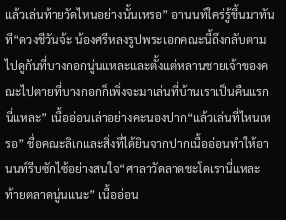แล้วเล่นท้ายวัดไหนอย่างนั้นเหรอ” อานนท์ใคร่รู้ขึ้นมาทันที“ดวงชีวันจ้ะ น้องศรีหลงรูปพระเอกคณะนี้ถึงกลับตามไปดูกันที่บางกอกนู่นแหละและตั้งแต่หลานชายเจ้าของคณะไปตายที่บางกอกก็เพิ่งจะมาเล่นที่บ้านเราเป็นคืนแรกนี่แหละ” เนื้ออ่อนเล่าอย่างคะนองปาก“แล้วเล่นที่ไหนเหรอ” ชื่อคณะลิเกและสิ่งที่ได้ยินจากปากเนื้ออ่อนทำให้อานนท์รีบซักไซ้อย่างสนใจ“ศาลาวัดลาดชะโดเรานี่แหละ ท้ายตลาดนู่นแนะ” เนื้ออ่อน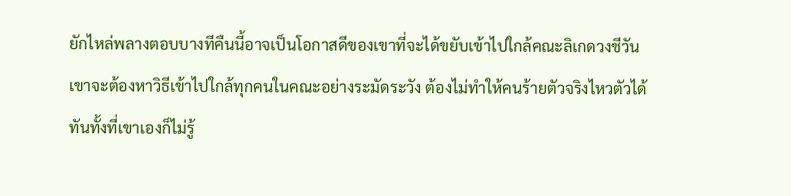ยักไหล่พลางตอบบางทีคืนนี้อาจเป็นโอกาสดีของเขาที่จะได้ขยับเข้าไปใกล้คณะลิเกดวงชีวัน เขาจะต้องหาวิธีเข้าไปใกล้ทุกคนในคณะอย่างระมัดระวัง ต้องไม่ทำให้คนร้ายตัวจริงไหวตัวได้ทันทั้งที่เขาเองก็ไม่รู้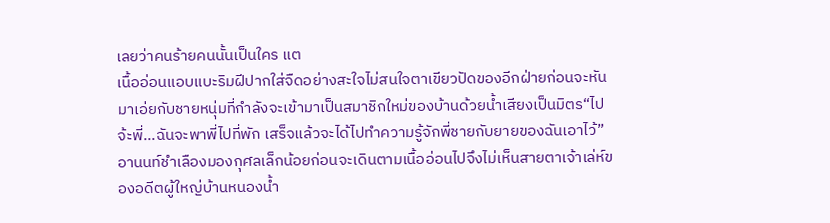เลยว่าคนร้ายคนนั้นเป็นใคร แต
เนื้ออ่อนแอบแบะริมฝีปากใส่จืดอย่างสะใจไม่สนใจตาเขียวปัดของอีกฝ่ายก่อนจะหันมาเอ่ยกับชายหนุ่มที่กำลังจะเข้ามาเป็นสมาชิกใหม่ของบ้านด้วยน้ำเสียงเป็นมิตร“ไปจ้ะพี่...ฉันจะพาพี่ไปที่พัก เสร็จแล้วจะได้ไปทำความรู้จักพี่ชายกับยายของฉันเอาไว้”อานนท์ชำเลืองมองกุศลเล็กน้อยก่อนจะเดินตามเนื้ออ่อนไปจึงไม่เห็นสายตาเจ้าเล่ห์ของอดีตผู้ใหญ่บ้านหนองน้ำ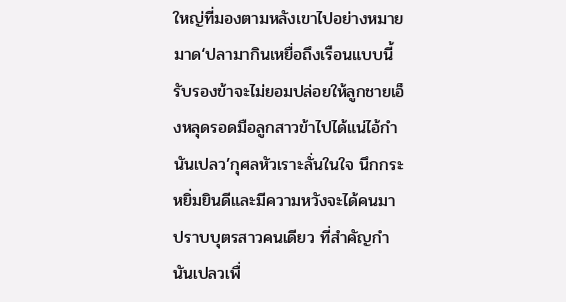ใหญ่ที่มองตามหลังเขาไปอย่างหมายมาด‘ปลามากินเหยื่อถึงเรือนแบบนี้ รับรองข้าจะไม่ยอมปล่อยให้ลูกชายเอ็งหลุดรอดมือลูกสาวข้าไปได้แน่ไอ้กำนันเปลว’กุศลหัวเราะลั่นในใจ นึกกระหยิ่มยินดีและมีความหวังจะได้คนมาปราบบุตรสาวคนเดียว ที่สำคัญกำนันเปลวเพื่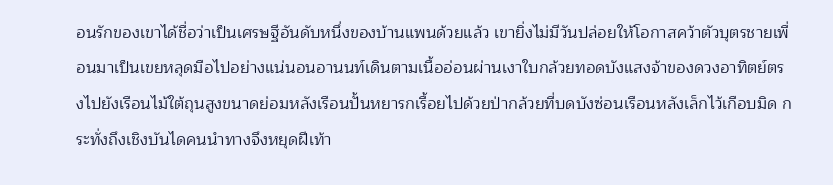อนรักของเขาได้ชื่อว่าเป็นเศรษฐีอันดับหนึ่งของบ้านแพนด้วยแล้ว เขายิ่งไม่มีวันปล่อยให้โอกาสคว้าตัวบุตรชายเพื่อนมาเป็นเขยหลุดมือไปอย่างแน่นอนอานนท์เดินตามเนื้ออ่อนผ่านเงาใบกล้วยทอดบังแสงจ้าของดวงอาทิตย์ตรงไปยังเรือนไม้ใต้ถุนสูงขนาดย่อมหลังเรือนปั้นหยารกเรื้อยไปด้วยป่ากล้วยที่บดบังซ่อนเรือนหลังเล็กไว้เกือบมิด กระทั่งถึงเชิงบันไดคนนำทางจึงหยุดฝีเท้า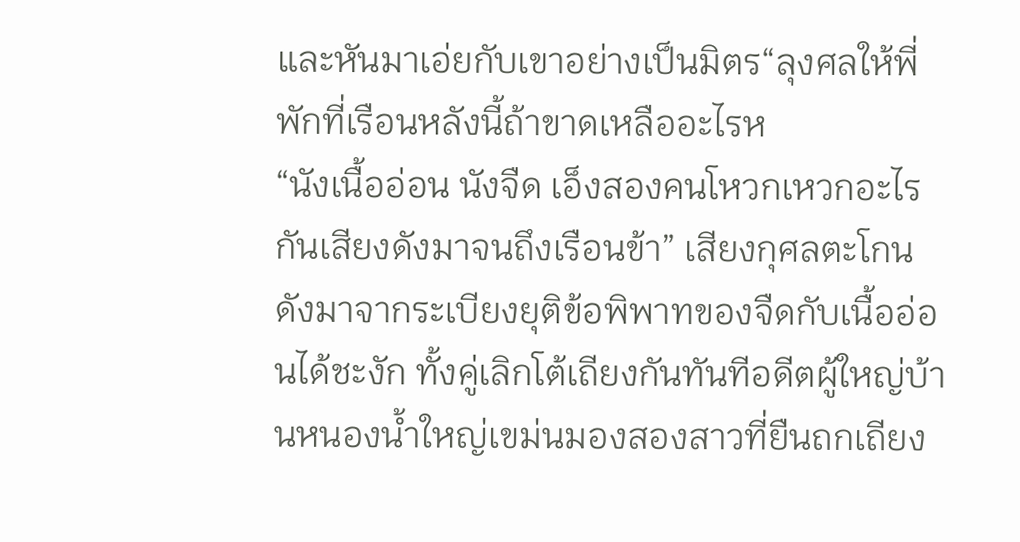และหันมาเอ่ยกับเขาอย่างเป็นมิตร“ลุงศลให้พี่พักที่เรือนหลังนี้ถ้าขาดเหลืออะไรห
“นังเนื้ออ่อน นังจืด เอ็งสองคนโหวกเหวกอะไรกันเสียงดังมาจนถึงเรือนข้า” เสียงกุศลตะโกนดังมาจากระเบียงยุติข้อพิพาทของจืดกับเนื้ออ่อนได้ชะงัก ทั้งคู่เลิกโต้เถียงกันทันทีอดีตผู้ใหญ่บ้านหนองน้ำใหญ่เขม่นมองสองสาวที่ยืนถกเถียง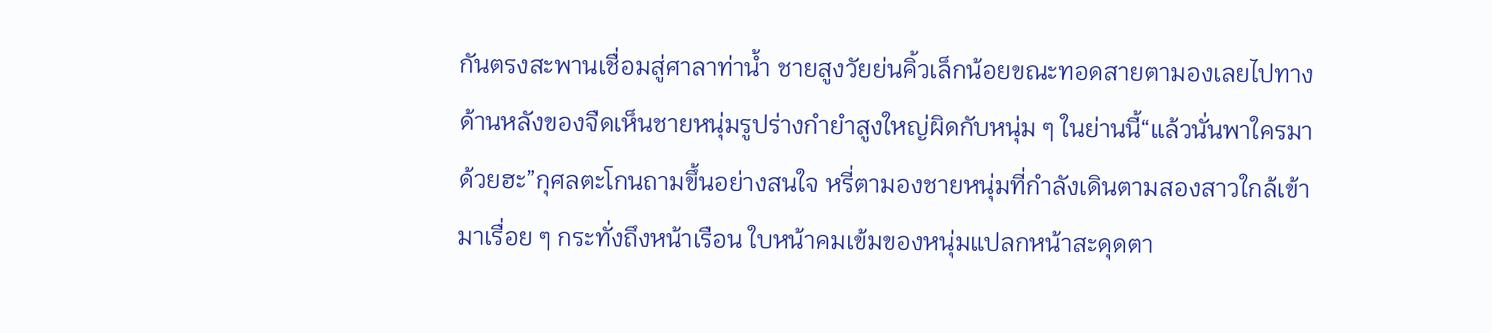กันตรงสะพานเชื่อมสู่ศาลาท่าน้ำ ชายสูงวัยย่นคิ้วเล็กน้อยขณะทอดสายตามองเลยไปทางด้านหลังของจืดเห็นชายหนุ่มรูปร่างกำยำสูงใหญ่ผิดกับหนุ่ม ๆ ในย่านนี้“แล้วนั่นพาใครมาด้วยฮะ”กุศลตะโกนถามขึ้นอย่างสนใจ หรี่ตามองชายหนุ่มที่กำลังเดินตามสองสาวใกล้เข้ามาเรื่อย ๆ กระทั่งถึงหน้าเรือน ใบหน้าคมเข้มของหนุ่มแปลกหน้าสะดุดตา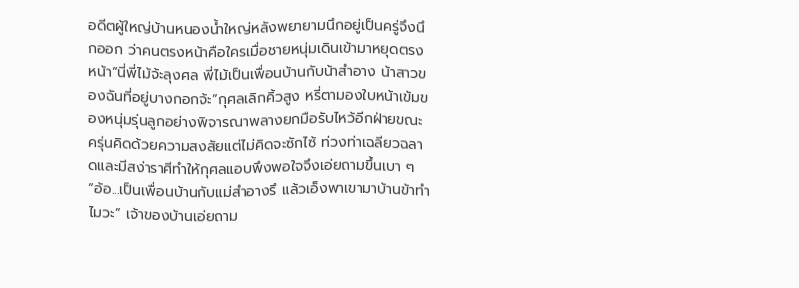อดีตผู้ใหญ่บ้านหนองน้ำใหญ่หลังพยายามนึกอยู่เป็นครู่จึงนึกออก ว่าคนตรงหน้าคือใครเมื่อชายหนุ่มเดินเข้ามาหยุดตรงหน้า“นี่พี่ไม้จ้ะลุงศล พี่ไม้เป็นเพื่อนบ้านกับน้าสำอาง น้าสาวของฉันที่อยู่บางกอกจ้ะ”กุศลเลิกคิ้วสูง หรี่ตามองใบหน้าเข้มของหนุ่มรุ่นลูกอย่างพิจารณาพลางยกมือรับไหว้อีกฝ่ายขณะครุ่นคิดด้วยความสงสัยแต่ไม่คิดจะซักไซ้ ท่วงท่าเฉลียวฉลาดและมีสง่าราศีทำให้กุศลแอบพึงพอใจจึงเอ่ยถามขึ้นเบา ๆ“อ้อ...เป็นเพื่อนบ้านกับแม่สำอางรึ แล้วเอ็งพาเขามาบ้านข้าทำไมวะ” เจ้าของบ้านเอ่ยถาม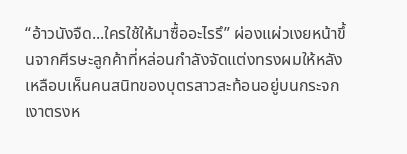“อ้าวนังจืด...ใครใช้ให้มาซื้ออะไรรึ” ผ่องแผ่วเงยหน้าขึ้นจากศีรษะลูกค้าที่หล่อนกำลังจัดแต่งทรงผมให้หลังเหลือบเห็นคนสนิทของบุตรสาวสะท้อนอยู่บนกระจกเงาตรงห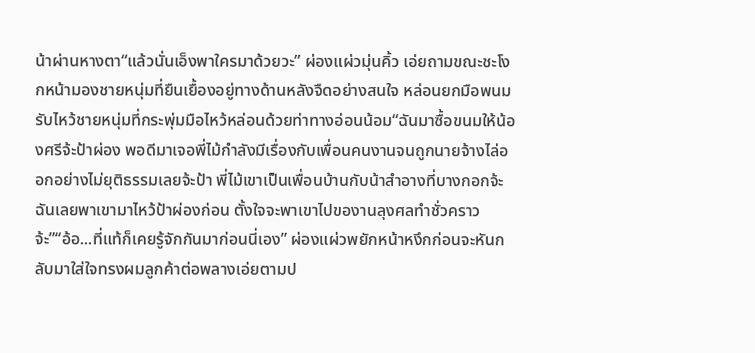น้าผ่านหางตา“แล้วนั่นเอ็งพาใครมาด้วยวะ” ผ่องแผ่วมุ่นคิ้ว เอ่ยถามขณะชะโงกหน้ามองชายหนุ่มที่ยืนเยื้องอยู่ทางด้านหลังจืดอย่างสนใจ หล่อนยกมือพนมรับไหว้ชายหนุ่มที่กระพุ่มมือไหว้หล่อนด้วยท่าทางอ่อนน้อม“ฉันมาซื้อขนมให้น้องศรีจ้ะป้าผ่อง พอดีมาเจอพี่ไม้กำลังมีเรื่องกับเพื่อนคนงานจนถูกนายจ้างไล่ออกอย่างไม่ยุติธรรมเลยจ้ะป้า พี่ไม้เขาเป็นเพื่อนบ้านกับน้าสำอางที่บางกอกจ้ะ ฉันเลยพาเขามาไหว้ป้าผ่องก่อน ตั้งใจจะพาเขาไปของานลุงศลทำชั่วคราวจ้ะ”“อ้อ...ที่แท้ก็เคยรู้จักกันมาก่อนนี่เอง” ผ่องแผ่วพยักหน้าหงึกก่อนจะหันกลับมาใส่ใจทรงผมลูกค้าต่อพลางเอ่ยตามป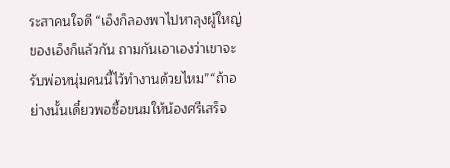ระสาคนใจดี “เอ็งก็ลองพาไปหาลุงผู้ใหญ่ของเอ็งก็แล้วกัน ถามกันเอาเองว่าเขาจะรับพ่อหนุ่มคนนี้ไว้ทำงานด้วยไหม”“ถ้าอย่างนั้นเดี๋ยวพอซื้อขนมให้น้องศรีเสร็จ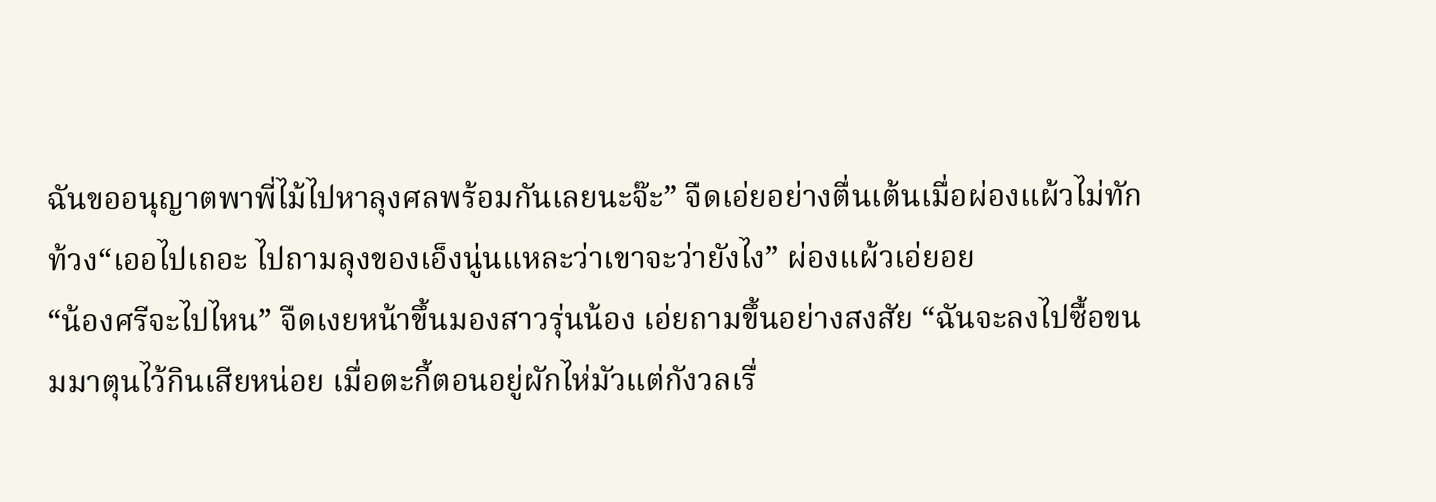ฉันขออนุญาตพาพี่ไม้ไปหาลุงศลพร้อมกันเลยนะจ๊ะ” จืดเอ่ยอย่างตื่นเต้นเมื่อผ่องแผ้วไม่ทักท้วง“เออไปเถอะ ไปถามลุงของเอ็งนู่นแหละว่าเขาจะว่ายังไง” ผ่องแผ้วเอ่ยอย
“น้องศรีจะไปไหน” จืดเงยหน้าขึ้นมองสาวรุ่นน้อง เอ่ยถามขึ้นอย่างสงสัย “ฉันจะลงไปซื้อขนมมาตุนไว้กินเสียหน่อย เมื่อตะกี้ตอนอยู่ผักไห่มัวแต่กังวลเรื่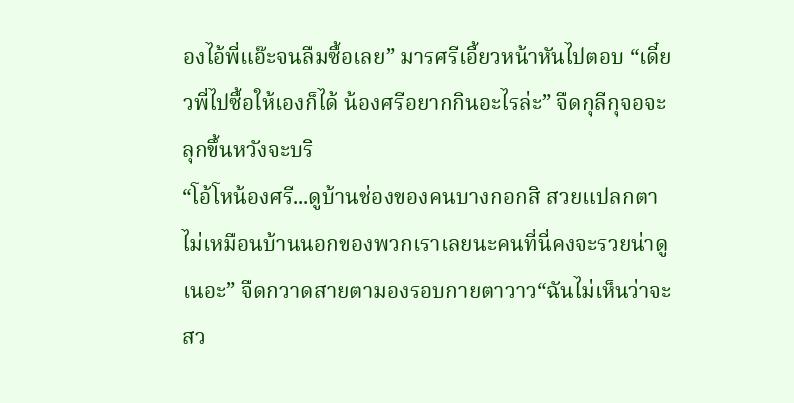องไอ้พี่แอ๊ะจนลืมซื้อเลย” มารศรีเอี้ยวหน้าหันไปตอบ “เดี๋ยวพี่ไปซื้อให้เองก็ได้ น้องศรีอยากกินอะไรล่ะ” จืดกุลีกุจอจะลุกขึ้นหวังจะบริ
“โอ้โหน้องศรี...ดูบ้านช่องของคนบางกอกสิ สวยแปลกตาไม่เหมือนบ้านนอกของพวกเราเลยนะคนที่นี่คงจะรวยน่าดูเนอะ” จืดกวาดสายตามองรอบกายตาวาว“ฉันไม่เห็นว่าจะสว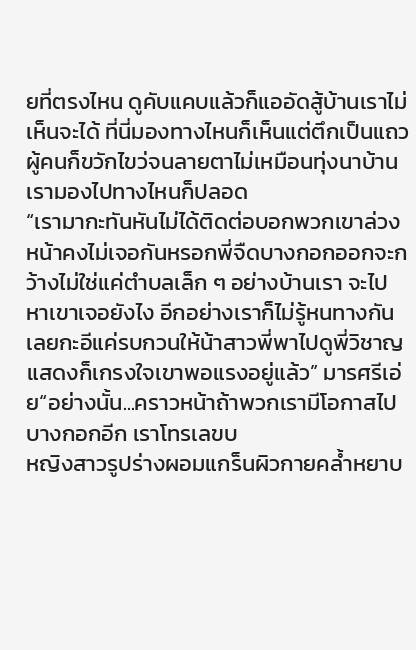ยที่ตรงไหน ดูคับแคบแล้วก็แออัดสู้บ้านเราไม่เห็นจะได้ ที่นี่มองทางไหนก็เห็นแต่ตึกเป็นแถว ผู้คนก็ขวักไขว่จนลายตาไม่เหมือนทุ่งนาบ้านเรามองไปทางไหนก็ปลอด
“เรามากะทันหันไม่ได้ติดต่อบอกพวกเขาล่วงหน้าคงไม่เจอกันหรอกพี่จืดบางกอกออกจะกว้างไม่ใช่แค่ตำบลเล็ก ๆ อย่างบ้านเรา จะไปหาเขาเจอยังไง อีกอย่างเราก็ไม่รู้หนทางกันเลยกะอีแค่รบกวนให้น้าสาวพี่พาไปดูพี่วิชาญแสดงก็เกรงใจเขาพอแรงอยู่แล้ว” มารศรีเอ่ย“อย่างนั้น...คราวหน้าถ้าพวกเรามีโอกาสไปบางกอกอีก เราโทรเลขบ
หญิงสาวรูปร่างผอมแกร็นผิวกายคล้ำหยาบ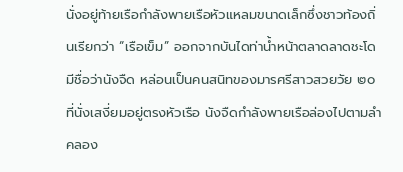นั่งอยู่ท้ายเรือกำลังพายเรือหัวแหลมขนาดเล็กซึ่งชาวท้องถิ่นเรียกว่า “เรือเข็ม” ออกจากบันไดท่าน้ำหน้าตลาดลาดชะโดมีชื่อว่านังจืด หล่อนเป็นคนสนิทของมารศรีสาวสวยวัย ๒๐ ที่นั่งเสงี่ยมอยู่ตรงหัวเรือ นังจืดกำลังพายเรือล่องไปตามลำคลอง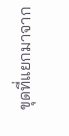ขุดที่แยกมาจาก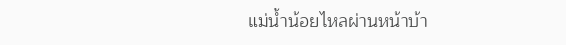แม่น้ำน้อยไหลผ่านหน้าบ้า